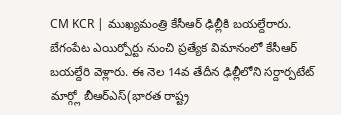CM KCR | ముఖ్యమంత్రి కేసీఆర్ ఢిల్లీకి బయల్దేరారు. బేగంపేట ఎయిర్పోర్టు నుంచి ప్రత్యేక విమానంలో కేసీఆర్ బయల్దేరి వెళ్లారు. ఈ నెల 14వ తేదీన ఢిల్లీలోని సర్దార్పటేట్ మార్గ్లో బీఆర్ఎస్(భారత రాష్ట్ర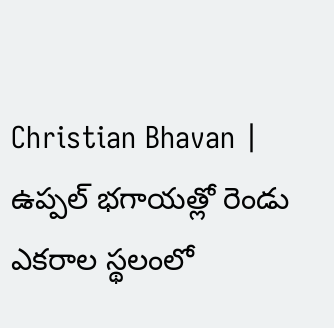Christian Bhavan | ఉప్పల్ భగాయత్లో రెండు ఎకరాల స్థలంలో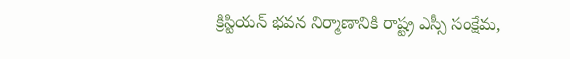క్రిస్టియన్ భవన నిర్మాణానికి రాష్ట్ర ఎస్సీ సంక్షేమ,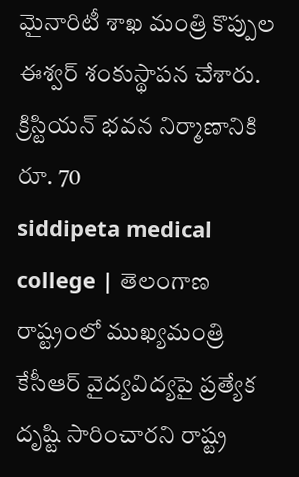మైనారిటీ శాఖ మంత్రి కొప్పుల ఈశ్వర్ శంకుస్థాపన చేశారు. క్రిస్టియన్ భవన నిర్మాణానికి రూ. 70
siddipeta medical college | తెలంగాణ రాష్ట్రంలో ముఖ్యమంత్రి కేసీఆర్ వైద్యవిద్యపై ప్రత్యేక దృష్టి సారించారని రాష్ట్ర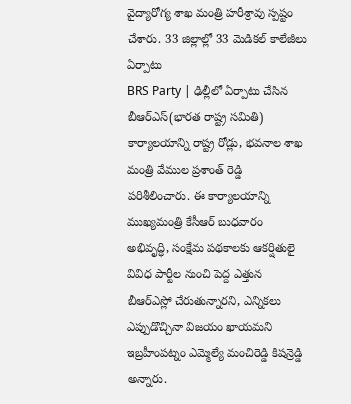వైద్యారోగ్య శాఖ మంత్రి హరీశ్రావు స్పష్టం చేశారు. 33 జిల్లాల్లో 33 మెడికల్ కాలేజీలు ఏర్పాటు
BRS Party | ఢిల్లీలో ఏర్పాటు చేసిన బీఆర్ఎస్(భారత రాష్ట్ర సమితి) కార్యాలయాన్ని రాష్ట్ర రోడ్లు, భవనాల శాఖ మంత్రి వేముల ప్రశాంత్ రెడ్డి పరిశీలించారు. ఈ కార్యాలయాన్ని ముఖ్యమంత్రి కేసీఆర్ బుధవారం
అభివృద్ధి, సంక్షేమ పథకాలకు ఆకర్షితులై వివిధ పార్టీల నుంచి పెద్ద ఎత్తున బీఆర్ఎస్లో చేరుతున్నారని, ఎన్నికలు ఎప్పుడొచ్చినా విజయం ఖాయమని ఇబ్రహీంపట్నం ఎమ్మెల్యే మంచిరెడ్డి కిషన్రెడ్డి అన్నారు.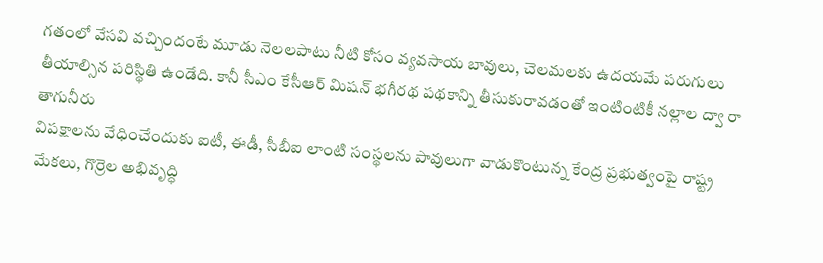గతంలో వేసవి వచ్చిందంటే మూడు నెలలపాటు నీటి కోసం వ్యవసాయ బావులు, చెలమలకు ఉదయమే పరుగులు తీయాల్సిన పరిస్థితి ఉండేది. కానీ సీఎం కేసీఆర్ మిషన్ భగీరథ పథకాన్ని తీసుకురావడంతో ఇంటింటికీ నల్లాల ద్వా రా తాగునీరు
విపక్షాలను వేధించేందుకు ఐటీ, ఈడీ, సీబీఐ లాంటి సంస్థలను పావులుగా వాడుకొంటున్న కేంద్ర ప్రభుత్వంపై రాష్ట్ర మేకలు, గొర్రెల అభివృద్ధి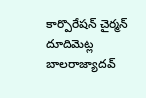కార్పొరేషన్ చైర్మన్ దూదిమెట్ల బాలరాజ్యాదవ్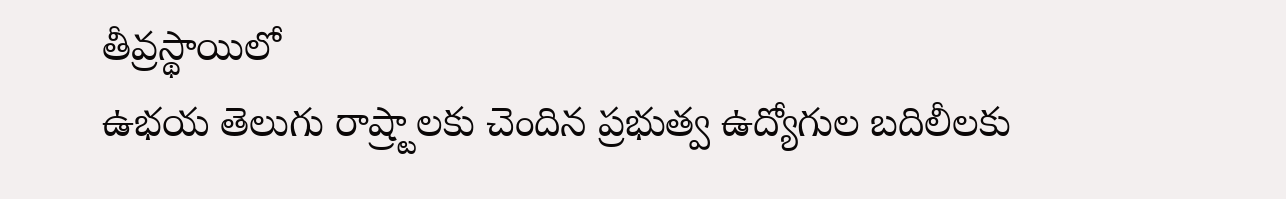తీవ్రస్థాయిలో
ఉభయ తెలుగు రాష్ర్టాలకు చెందిన ప్రభుత్వ ఉద్యోగుల బదిలీలకు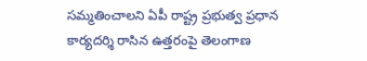సమ్మతించాలని ఏపీ రాష్ట్ర ప్రభుత్వ ప్రధాన కార్యదర్శి రాసిన ఉత్తరంపై తెలంగాణ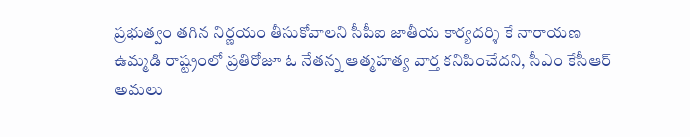ప్రభుత్వం తగిన నిర్ణయం తీసుకోవాలని సీపీఐ జాతీయ కార్యదర్శి కే నారాయణ
ఉమ్మడి రాష్ట్రంలో ప్రతిరోజూ ఓ నేతన్న ఆత్మహత్య వార్త కనిపించేదని, సీఎం కేసీఆర్ అమలు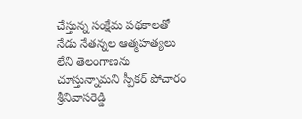చేస్తున్న సంక్షేమ పథకాలతో నేడు నేతన్నల ఆత్మహత్యలు లేని తెలంగాణను చూస్తున్నామని స్పీకర్ పోచారం శ్రీనివాసరెడ్డి